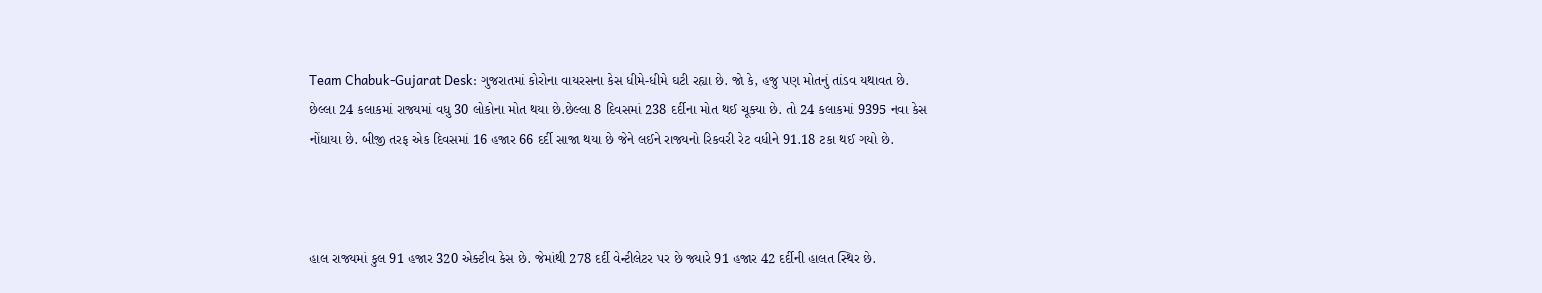Team Chabuk-Gujarat Desk: ગુજરાતમાં કોરોના વાયરસના કેસ ધીમે-ધીમે ઘટી રહ્યા છે. જો કે, હજુ પણ મોતનું તાંડવ યથાવત છે. છેલ્લા 24 કલાકમાં રાજ્યમાં વધુ 30 લોકોના મોત થયા છે.છેલ્લા 8 દિવસમાં 238 દર્દીના મોત થઈ ચૂક્યા છે. તો 24 કલાકમાં 9395 નવા કેસ નોંધાયા છે. બીજી તરફ એક દિવસમાં 16 હજાર 66 દર્દી સાજા થયા છે જેને લઈને રાજ્યનો રિકવરી રેટ વધીને 91.18 ટકા થઈ ગયો છે.



હાલ રાજ્યમાં કુલ 91 હજાર 320 એક્ટીવ કેસ છે. જેમાંથી 278 દર્દી વેન્ટીલેટર પર છે જ્યારે 91 હજાર 42 દર્દીની હાલત સ્થિર છે.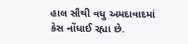હાલ સૌથી વધુ અમદાવાદમાં કેસ નોંધાઈ રહ્યા છે.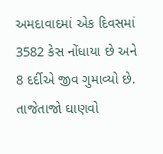અમદાવાદમાં એક દિવસમાં 3582 કેસ નોંધાયા છે અને 8 દર્દીએ જીવ ગુમાવ્યો છે.
તાજેતાજો ઘાણવો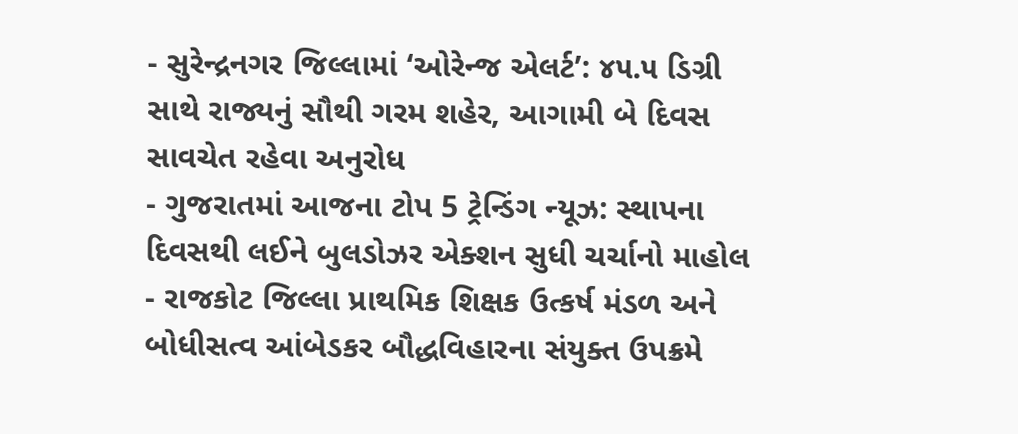- સુરેન્દ્રનગર જિલ્લામાં ‘ઓરેન્જ એલર્ટ’: ૪૫.૫ ડિગ્રી સાથે રાજ્યનું સૌથી ગરમ શહેર, આગામી બે દિવસ સાવચેત રહેવા અનુરોધ
- ગુજરાતમાં આજના ટોપ 5 ટ્રેન્ડિંગ ન્યૂઝ: સ્થાપના દિવસથી લઈને બુલડોઝર એક્શન સુધી ચર્ચાનો માહોલ
- રાજકોટ જિલ્લા પ્રાથમિક શિક્ષક ઉત્કર્ષ મંડળ અને બોધીસત્વ આંબેડકર બૌદ્ધવિહારના સંયુક્ત ઉપક્રમે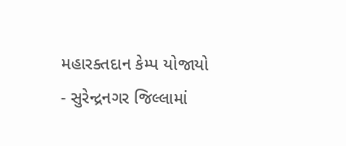મહારક્તદાન કેમ્પ યોજાયો
- સુરેન્દ્રનગર જિલ્લામાં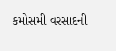કમોસમી વરસાદની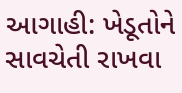આગાહી: ખેડૂતોને સાવચેતી રાખવા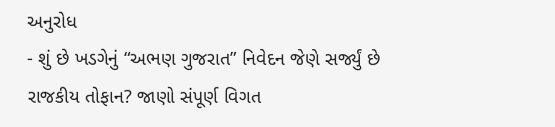અનુરોધ
- શું છે ખડગેનું “અભણ ગુજરાત” નિવેદન જેણે સર્જ્યું છે રાજકીય તોફાન? જાણો સંપૂર્ણ વિગત